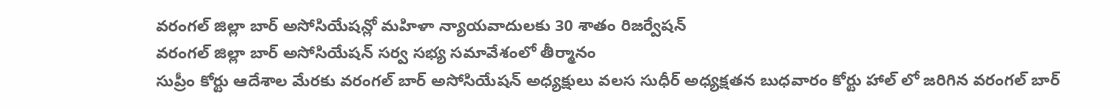వరంగల్ జిల్లా బార్ అసోసియేషన్లో మహిళా న్యాయవాదులకు 30 శాతం రిజర్వేషన్
వరంగల్ జిల్లా బార్ అసోసియేషన్ సర్వ సభ్య సమావేశంలో తీర్మానం
సుప్రీం కోర్టు ఆదేశాల మేరకు వరంగల్ బార్ అసోసియేషన్ అధ్యక్షులు వలస సుధీర్ అధ్యక్షతన బుధవారం కోర్టు హాల్ లో జరిగిన వరంగల్ బార్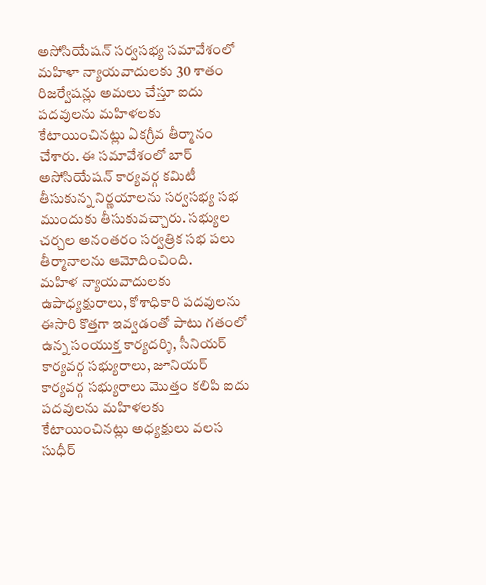అసోసియేషన్ సర్వసభ్య సమావేశంలో మహిళా న్యాయవాదులకు 30 శాతం రిజర్వేషన్లు అమలు చేస్తూ ఐదు పదవులను మహిళలకు కేటాయించినట్లు ఏకగ్రీవ తీర్మానం చేశారు. ఈ సమావేశంలో బార్ అసోసియేషన్ కార్యవర్గ కమిటీ తీసుకున్న నిర్ణయాలను సర్వసభ్య సభ ముందుకు తీసుకువచ్చారు. సభ్యుల చర్చల అనంతరం సర్వత్రిక సభ పలు తీర్మానాలను ఆమోదించింది.
మహిళ న్యాయవాదులకు ఉపాధ్యక్షురాలు, కోశాధికారి పదవులను ఈసారి కొత్తగా ఇవ్వడంతో పాటు గతంలో ఉన్న సంయుక్త కార్యదర్శి, సీనియర్ కార్యవర్గ సభ్యురాలు, జూనియర్ కార్యవర్గ సభ్యురాలు మొత్తం కలిపి ఐదు పదవులను మహిళలకు కేటాయించినట్లు అధ్యక్షులు వలస సుధీర్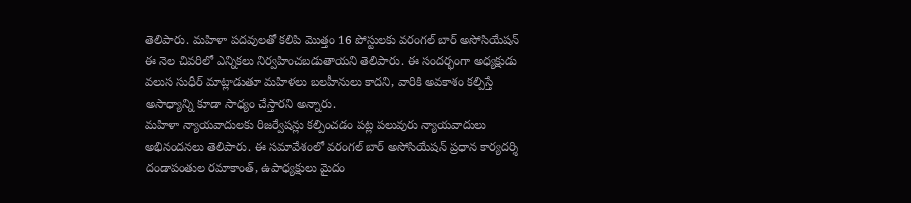తెలిపారు. మహిళా పదవులతో కలిపి మొత్తం 16 పోస్టులకు వరంగల్ బార్ అసోసియేషన్ ఈ నెల చివరిలో ఎన్నికలు నిర్వహించబడుతాయని తెలిపారు. ఈ సందర్భంగా అధ్యక్షుడు వలుస సుధీర్ మాట్లాడుతూ మహిళలు బలహీనులు కాదని, వారికి అవకాశం కల్పిస్తే అసాధ్యాన్ని కూడా సాధ్యం చేస్తారని అన్నారు.
మహిళా న్యాయవాదులకు రిజర్వేషన్లు కల్పించడం పట్ల పలువురు న్యాయవాదులు అభినందనలు తెలిపారు. ఈ సమావేశంలో వరంగల్ బార్ అసోసియేషన్ ప్రధాన కార్యదర్శి దండాపంతుల రమాకాంత్, ఉపాధ్యక్షులు మైదం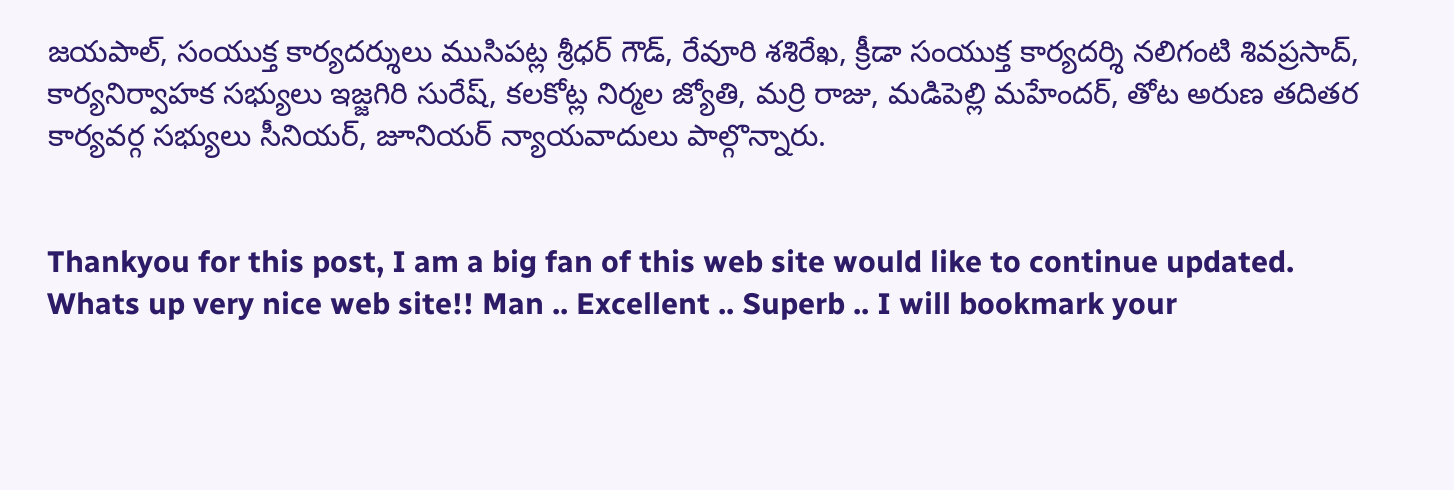జయపాల్, సంయుక్త కార్యదర్శులు ముసిపట్ల శ్రీధర్ గౌడ్, రేవూరి శశిరేఖ, క్రీడా సంయుక్త కార్యదర్శి నలిగంటి శివప్రసాద్, కార్యనిర్వాహక సభ్యులు ఇజ్జగిరి సురేష్, కలకోట్ల నిర్మల జ్యోతి, మర్రి రాజు, మడిపెల్లి మహేందర్, తోట అరుణ తదితర కార్యవర్గ సభ్యులు సీనియర్, జూనియర్ న్యాయవాదులు పాల్గొన్నారు.


Thankyou for this post, I am a big fan of this web site would like to continue updated.
Whats up very nice web site!! Man .. Excellent .. Superb .. I will bookmark your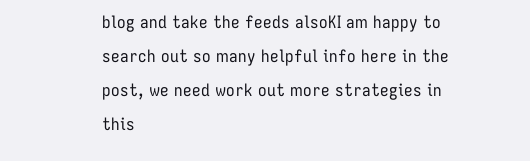blog and take the feeds alsoKI am happy to search out so many helpful info here in the post, we need work out more strategies in this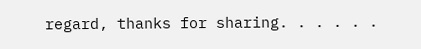regard, thanks for sharing. . . . . .